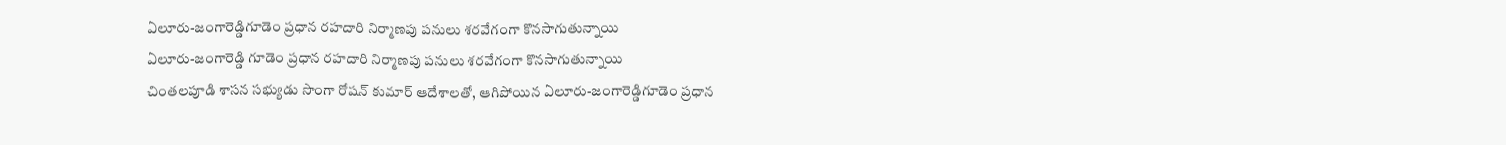ఏలూరు-జంగారెడ్డిగూడెం ప్రధాన రహదారి నిర్మాణపు పనులు శరవేగంగా కొనసాగుతున్నాయి
ఏలూరు-జంగారెడ్డి గూడెం ప్రధాన రహదారి నిర్మాణపు పనులు శరవేగంగా కొనసాగుతున్నాయి
చింతలపూడి శాసన సభ్యుడు సొంగా రోషన్ కుమార్ ఆదేశాలతో, ఆగిపోయిన ఏలూరు-జంగారెడ్డిగూడెం ప్రధాన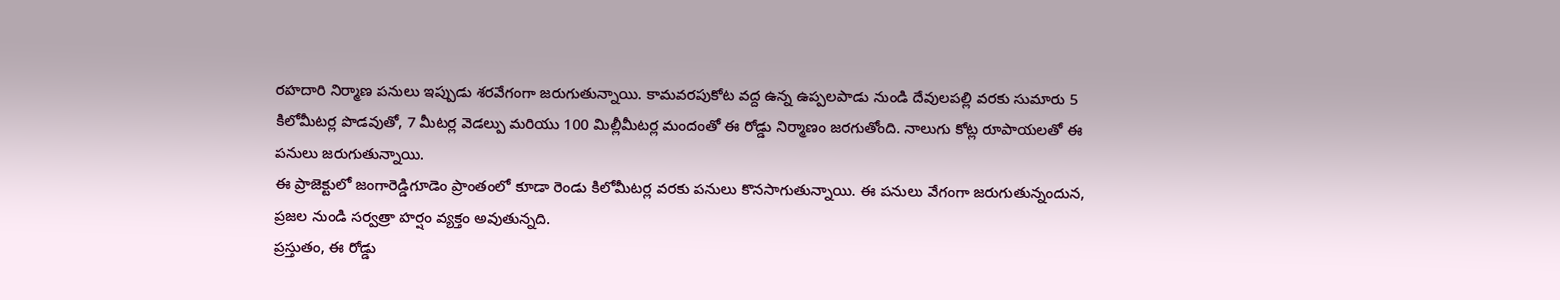రహదారి నిర్మాణ పనులు ఇప్పుడు శరవేగంగా జరుగుతున్నాయి. కామవరపుకోట వద్ద ఉన్న ఉప్పలపాడు నుండి దేవులపల్లి వరకు సుమారు 5 కిలోమీటర్ల పొడవుతో, 7 మీటర్ల వెడల్పు మరియు 100 మిల్లీమీటర్ల మందంతో ఈ రోడ్డు నిర్మాణం జరగుతోంది. నాలుగు కోట్ల రూపాయలతో ఈ పనులు జరుగుతున్నాయి.
ఈ ప్రాజెక్టులో జంగారెడ్డిగూడెం ప్రాంతంలో కూడా రెండు కిలోమీటర్ల వరకు పనులు కొనసాగుతున్నాయి. ఈ పనులు వేగంగా జరుగుతున్నందున, ప్రజల నుండి సర్వత్రా హర్షం వ్యక్తం అవుతున్నది.
ప్రస్తుతం, ఈ రోడ్డు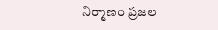నిర్మాణం ప్రజల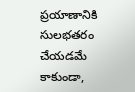ప్రయాణానికి సులభతరం చేయడమే కాకుండా,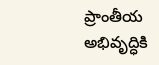ప్రాంతీయ అభివృద్ధికి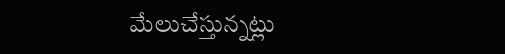మేలుచేస్తున్నట్లు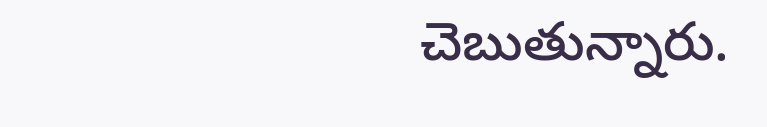చెబుతున్నారు.